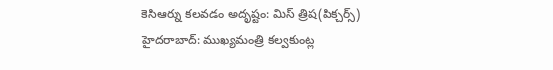కెసిఆర్ను కలవడం అదృష్టం: మిస్ త్రిష(పిక్చర్స్)
హైదరాబాద్: ముఖ్యమంత్రి కల్వకుంట్ల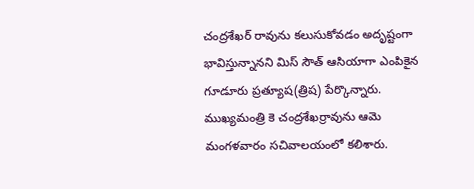చంద్రశేఖర్ రావును కలుసుకోవడం అదృష్టంగా భావిస్తున్నానని మిస్ సౌత్ ఆసియాగా ఎంపికైన గూడూరు ప్రత్యూష(త్రిష) పేర్కొన్నారు. ముఖ్యమంత్రి కె చంద్రశేఖర్రావును ఆమె మంగళవారం సచివాలయంలో కలిశారు.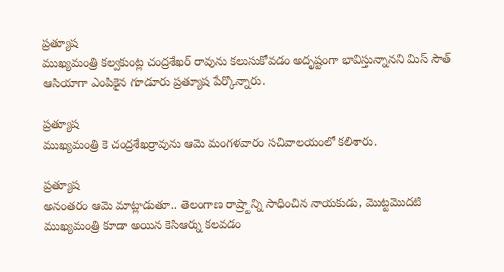ప్రత్యూష
ముఖ్యమంత్రి కల్వకుంట్ల చంద్రశేఖర్ రావును కలుసుకోవడం అదృష్టంగా భావిస్తున్నానని మిస్ సౌత్ ఆసియాగా ఎంపికైన గూడూరు ప్రత్యూష పేర్కొన్నారు.

ప్రత్యూష
ముఖ్యమంత్రి కె చంద్రశేఖర్రావును ఆమె మంగళవారం సచివాలయంలో కలిశారు.

ప్రత్యూష
అనంతరం ఆమె మాట్లాడుతూ.. తెలంగాణ రాష్ర్టాన్ని సాధించిన నాయకుడు, మొట్టమొదటి ముఖ్యమంత్రి కూడా అయిన కెసిఆర్ను కలవడం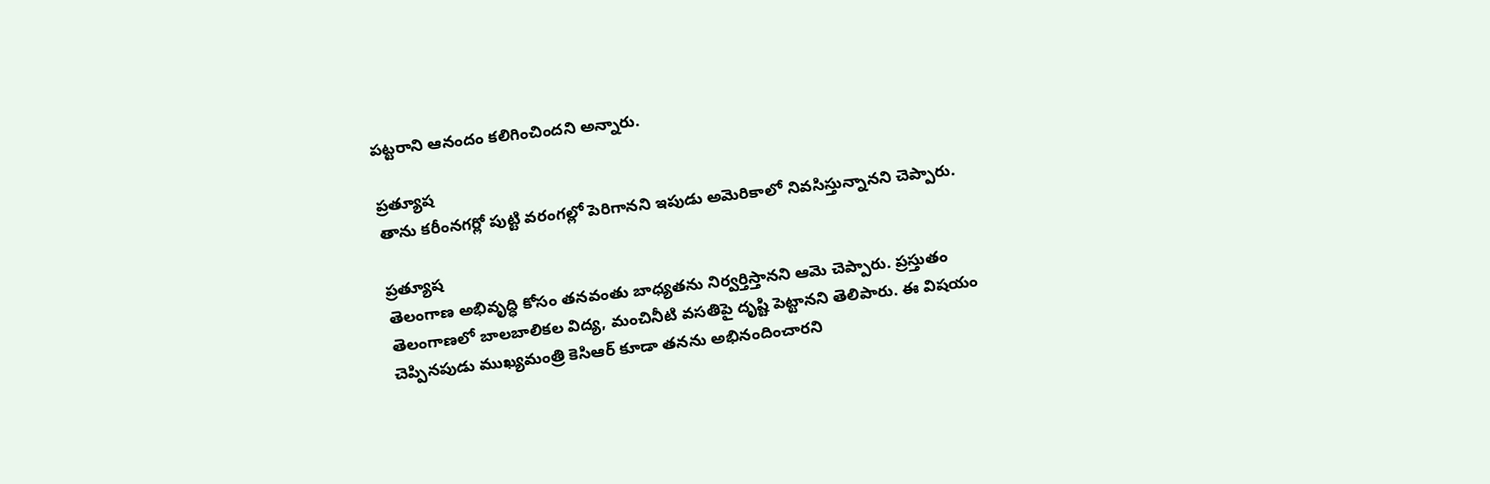పట్టరాని ఆనందం కలిగించిందని అన్నారు.

ప్రత్యూష
తాను కరీంనగర్లో పుట్టి వరంగల్లో పెరిగానని ఇపుడు అమెరికాలో నివసిస్తున్నానని చెప్పారు.

ప్రత్యూష
తెలంగాణ అభివృద్ధి కోసం తనవంతు బాధ్యతను నిర్వర్తిస్తానని ఆమె చెప్పారు. ప్రస్తుతం తెలంగాణలో బాలబాలికల విద్య, మంచినీటి వసతిపై దృష్టి పెట్టానని తెలిపారు. ఈ విషయం చెప్పినపుడు ముఖ్యమంత్రి కెసిఆర్ కూడా తనను అభినందించారని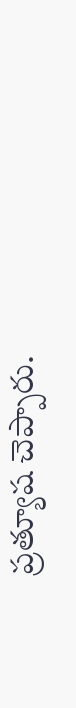ప్రత్యూష చెప్పారు.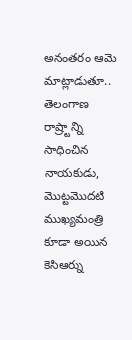అనంతరం ఆమె మాట్లాడుతూ.. తెలంగాణ రాష్ర్టాన్ని సాధించిన నాయకుడు, మొట్టమొదటి ముఖ్యమంత్రి కూడా అయిన కెసిఆర్ను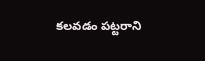కలవడం పట్టరాని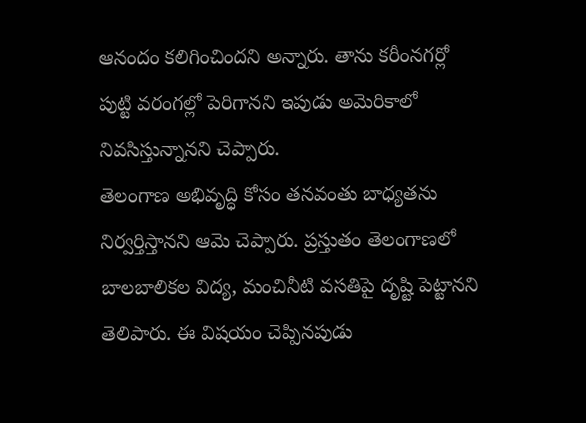ఆనందం కలిగించిందని అన్నారు. తాను కరీంనగర్లో పుట్టి వరంగల్లో పెరిగానని ఇపుడు అమెరికాలో నివసిస్తున్నానని చెప్పారు.
తెలంగాణ అభివృద్ధి కోసం తనవంతు బాధ్యతను నిర్వర్తిస్తానని ఆమె చెప్పారు. ప్రస్తుతం తెలంగాణలో బాలబాలికల విద్య, మంచినీటి వసతిపై దృష్టి పెట్టానని తెలిపారు. ఈ విషయం చెప్పినపుడు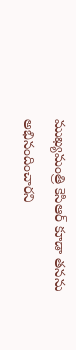ముఖ్యమంత్రి కెసిఆర్ కూడా తనను అభినందించారని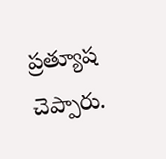ప్రత్యూష చెప్పారు.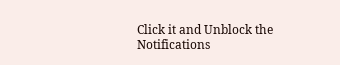Click it and Unblock the Notifications